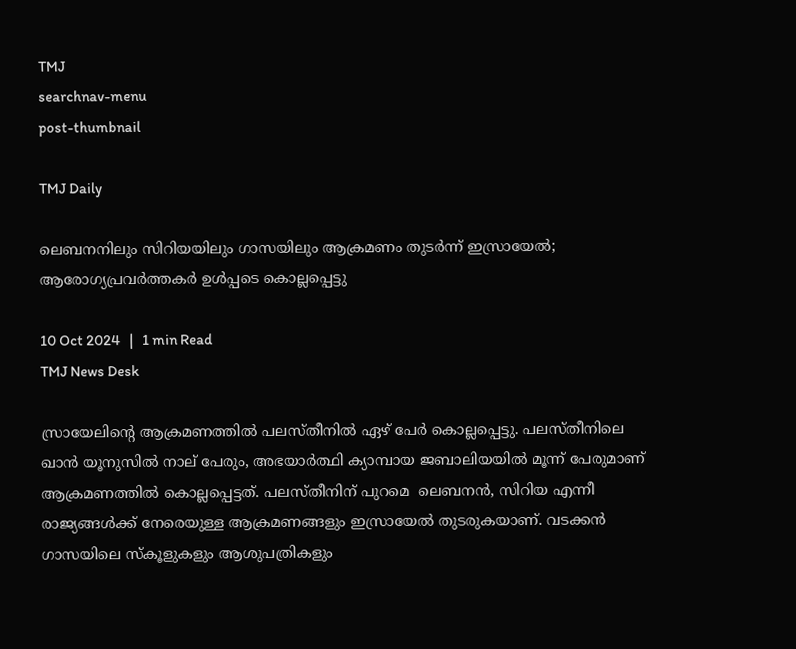TMJ
searchnav-menu
post-thumbnail

TMJ Daily

ലെബനനിലും സിറിയയിലും ഗാസയിലും ആക്രമണം തുടർന്ന് ഇസ്രായേൽ; ആരോഗ്യപ്രവർത്തകർ ഉൾപ്പടെ കൊല്ലപ്പെട്ടു

10 Oct 2024   |   1 min Read
TMJ News Desk

സ്രായേലിന്റെ ആക്രമണത്തിൽ പലസ്തീനിൽ ഏഴ് പേർ കൊല്ലപ്പെട്ടു. പലസ്തീനിലെ ഖാൻ യൂനുസിൽ നാല് പേരും, അഭയാർത്ഥി ക്യാമ്പായ ജബാലിയയിൽ മൂന്ന് പേരുമാണ് ആക്രമണത്തിൽ കൊല്ലപ്പെട്ടത്. പലസ്തീനിന് പുറമെ  ലെബനൻ, സിറിയ എന്നീ രാജ്യങ്ങൾക്ക് നേരെയുള്ള ആക്രമണങ്ങളും ഇസ്രായേൽ തുടരുകയാണ്. വടക്കൻ ഗാസയിലെ സ്കൂളുകളും ആശുപത്രികളും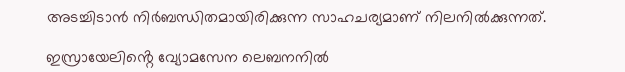അടച്ചിടാൻ നിർബന്ധിതമായിരിക്കുന്ന സാഹചര്യമാണ് നിലനിൽക്കുന്നത്.

ഇസ്രായേലിൻ്റെ വ്യോമസേന ലെബനനിൽ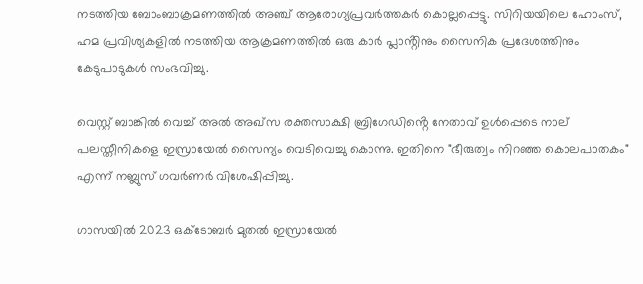നടത്തിയ ബോംബാക്രമണത്തിൽ അഞ്ച് ആരോഗ്യപ്രവർത്തകർ കൊല്ലപ്പെട്ടു. സിറിയയിലെ ഹോംസ്, ഹമ പ്രവിശ്യകളിൽ നടത്തിയ ആക്രമണത്തിൽ ഒരു കാർ പ്ലാൻ്റിനും സൈനിക പ്രദേശത്തിനും കേടുപാടുകൾ സംഭവിച്ചു.

വെസ്റ്റ് ബാങ്കിൽ വെച്ച് അൽ അഖ്‌സ രക്തസാക്ഷി ബ്രിഗേഡിൻ്റെ നേതാവ് ഉൾപ്പെടെ നാല് പലസ്തീനികളെ ഇസ്രായേൽ സൈന്യം വെടിവെച്ചു കൊന്നു. ഇതിനെ "ഭീരുത്വം നിറഞ്ഞ കൊലപാതകം" എന്ന് നബ്ലുസ് ഗവർണർ വിശേഷിപ്പിച്ചു.

ഗാസയിൽ 2023 ഒക്‌ടോബർ മുതൽ ഇസ്രായേൽ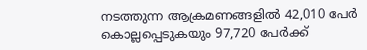നടത്തുന്ന ആക്രമണങ്ങളിൽ 42,010 പേർ കൊല്ലപ്പെടുകയും 97,720 പേർക്ക്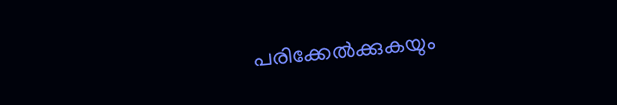പരിക്കേൽക്കുകയും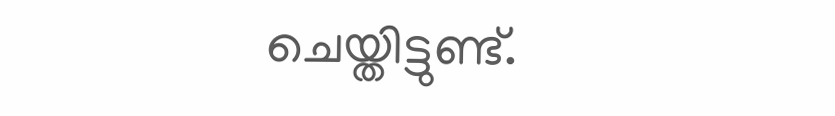ചെയ്തിട്ടുണ്ട്.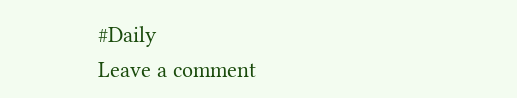#Daily
Leave a comment